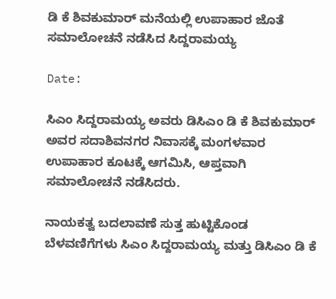ಡಿ ಕೆ ಶಿವಕುಮಾರ್‌ ಮನೆಯಲ್ಲಿ ಉಪಾಹಾರ ಜೊತೆ ಸಮಾಲೋಚನೆ ನಡೆಸಿದ ಸಿದ್ದರಾಮಯ್ಯ

Date:

ಸಿಎಂ ಸಿದ್ದರಾಮಯ್ಯ ಅವರು ಡಿಸಿಎಂ ಡಿ ಕೆ ಶಿವಕುಮಾರ್ ಅವರ ಸದಾಶಿವನಗರ ನಿವಾಸಕ್ಕೆ ಮಂಗಳವಾರ ಉಪಾಹಾರ ಕೂಟಕ್ಕೆ ಆಗಮಿಸಿ, ಆಪ್ತವಾಗಿ ಸಮಾಲೋಚನೆ ನಡೆಸಿದರು.

ನಾಯಕತ್ವ ಬದಲಾವಣೆ ಸುತ್ತ ಹುಟ್ಟಿಕೊಂಡ ಬೆಳವಣಿಗೆಗಳು ಸಿಎಂ ಸಿದ್ದರಾಮಯ್ಯ ಮತ್ತು ಡಿಸಿಎಂ ಡಿ ಕೆ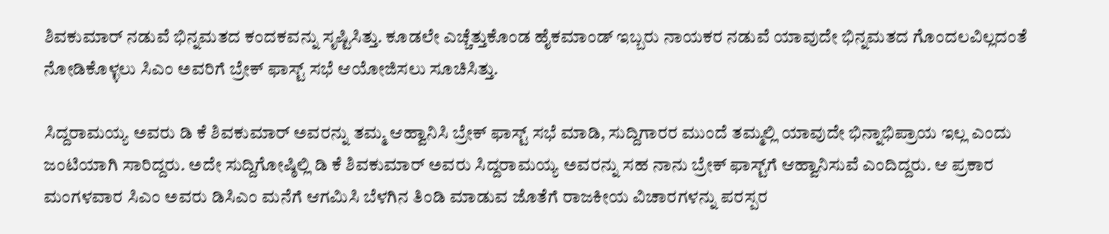ಶಿವಕುಮಾರ್‌ ನಡುವೆ ಭಿನ್ನಮತದ ಕಂದಕವನ್ನು ಸೃಷ್ಟಿಸಿತ್ತು. ಕೂಡಲೇ ಎಚ್ಚೆತ್ತುಕೊಂಡ ಹೈಕಮಾಂಡ್‌ ಇಬ್ಬರು ನಾಯಕರ ನಡುವೆ ಯಾವುದೇ ಭಿನ್ನಮತದ ಗೊಂದಲವಿಲ್ಲದಂತೆ ನೋಡಿಕೊಳ್ಳಲು ಸಿಎಂ ಅವರಿಗೆ ಬ್ರೇಕ್‌ ಫಾಸ್ಟ್‌ ಸಭೆ ಆಯೋಜಿಸಲು ಸೂಚಿಸಿತ್ತು.

ಸಿದ್ದರಾಮಯ್ಯ ಅವರು ಡಿ ಕೆ ಶಿವಕುಮಾರ್‌ ಅವರನ್ನು ತಮ್ಮ ಆಹ್ವಾನಿಸಿ ಬ್ರೇಕ್‌ ಫಾಸ್ಟ್‌ ಸಭೆ ಮಾಡಿ, ಸುದ್ದಿಗಾರರ ಮುಂದೆ ತಮ್ಮಲ್ಲಿ ಯಾವುದೇ ಭಿನ್ನಾಭಿಪ್ರಾಯ ಇಲ್ಲ ಎಂದು ಜಂಟಿಯಾಗಿ ಸಾರಿದ್ದರು. ಅದೇ ಸುದ್ದಿಗೋಷ್ಠಿಲ್ಲಿ ಡಿ ಕೆ ಶಿವಕುಮಾರ್‌ ಅವರು ಸಿದ್ದರಾಮಯ್ಯ ಅವರನ್ನು ಸಹ ನಾನು ಬ್ರೇಕ್‌ ಫಾಸ್ಟ್‌ಗೆ ಆಹ್ವಾನಿಸುವೆ ಎಂದಿದ್ದರು. ಆ ಪ್ರಕಾರ ಮಂಗಳವಾರ ಸಿಎಂ ಅವರು ಡಿಸಿಎಂ ಮನೆಗೆ ಆಗಮಿಸಿ ಬೆಳಗಿನ ತಿಂಡಿ ಮಾಡುವ ಜೊತೆಗೆ ರಾಜಕೀಯ ವಿಚಾರಗಳನ್ನು ಪರಸ್ಪರ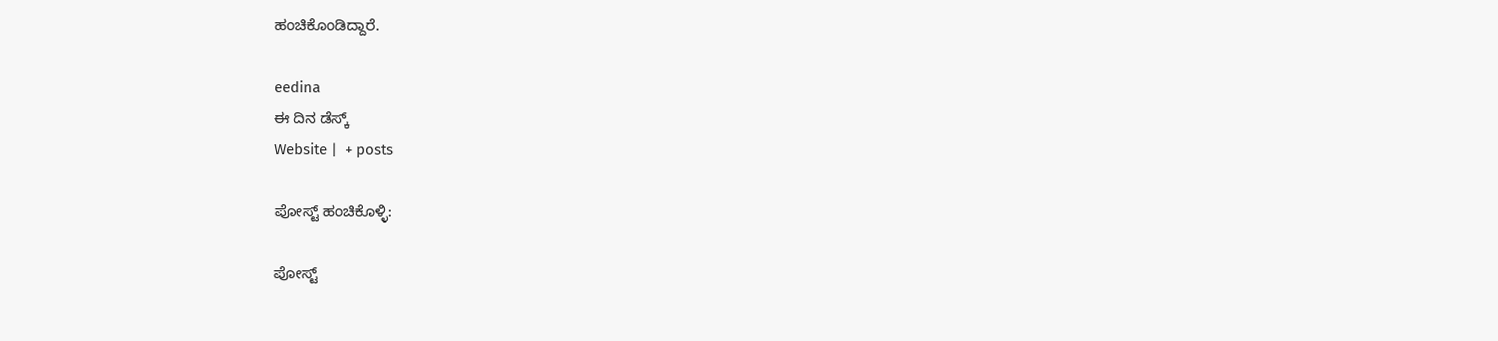ಹಂಚಿಕೊಂಡಿದ್ದಾರೆ.

eedina
ಈ ದಿನ ಡೆಸ್ಕ್‌
Website |  + posts

ಪೋಸ್ಟ್ ಹಂಚಿಕೊಳ್ಳಿ:

ಪೋಸ್ಟ್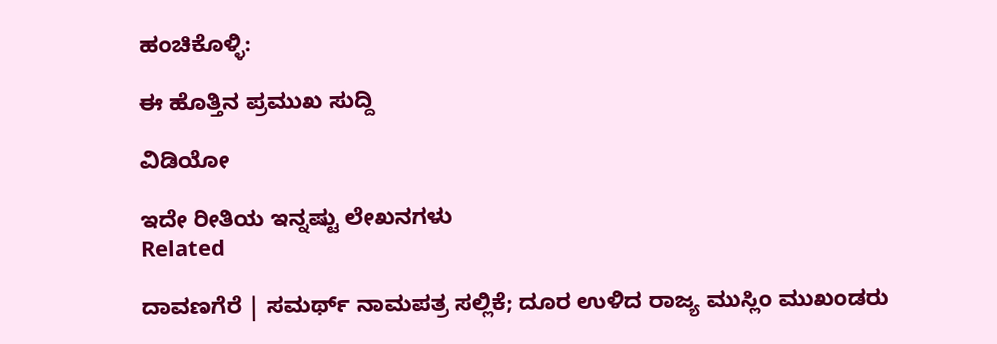ಹಂಚಿಕೊಳ್ಳಿ:

ಈ ಹೊತ್ತಿನ ಪ್ರಮುಖ ಸುದ್ದಿ

ವಿಡಿಯೋ

ಇದೇ ರೀತಿಯ ಇನ್ನಷ್ಟು ಲೇಖನಗಳು
Related

ದಾವಣಗೆರೆ | ಸಮರ್ಥ್‌ ನಾಮಪತ್ರ ಸಲ್ಲಿಕೆ; ದೂರ ಉಳಿದ ರಾಜ್ಯ ಮುಸ್ಲಿಂ ಮುಖಂಡರು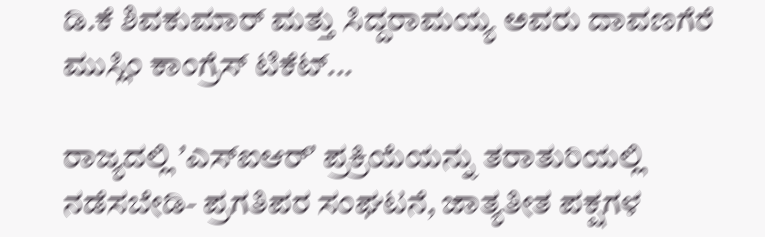ಡಿ.ಕೆ ಶಿವಕುಮಾರ್ ಮತ್ತು ಸಿದ್ದರಾಮಯ್ಯ ಅವರು ದಾವಣಗೆರೆ ಮುಸ್ಲಿಂ ಕಾಂಗ್ರೆಸ್‌ ಟಿಕೆಟ್...

ರಾಜ್ಯದಲ್ಲಿ ʼಎಸ್‌ಐಆರ್ʼ ಪ್ರಕ್ರಿಯೆಯನ್ನು ತರಾತುರಿಯಲ್ಲಿ ನಡೆಸಬೇಡಿ- ಪ್ರಗತಿಪರ ಸಂಘಟನೆ, ಜಾತ್ಯತೀತ ಪಕ್ಷಗಳ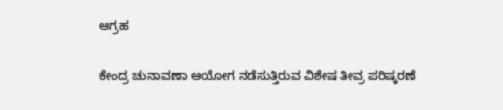ಆಗ್ರಹ

ಕೇಂದ್ರ ಚುನಾವಣಾ ಆಯೋಗ ನಡೆಸುತ್ತಿರುವ ವಿಶೇಷ ತೀವ್ರ ಪರಿಷ್ಕರಣೆ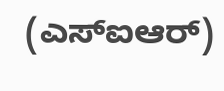(ಎಸ್‌ಐಆರ್)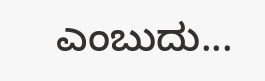ಎಂಬುದು...